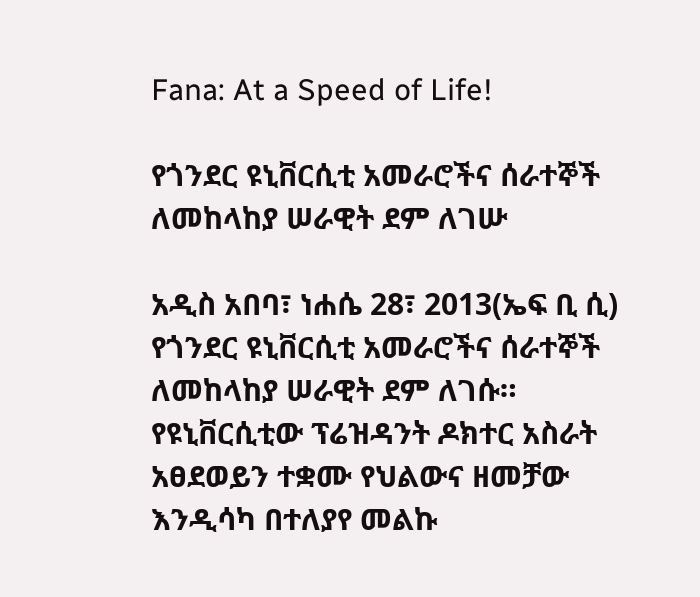Fana: At a Speed of Life!

የጎንደር ዩኒቨርሲቲ አመራሮችና ሰራተኞች ለመከላከያ ሠራዊት ደም ለገሡ

አዲስ አበባ፣ ነሐሴ 28፣ 2013(ኤፍ ቢ ሲ) የጎንደር ዩኒቨርሲቲ አመራሮችና ሰራተኞች ለመከላከያ ሠራዊት ደም ለገሱ። የዩኒቨርሲቲው ፕሬዝዳንት ዶክተር አስራት አፀደወይን ተቋሙ የህልውና ዘመቻው እንዲሳካ በተለያየ መልኩ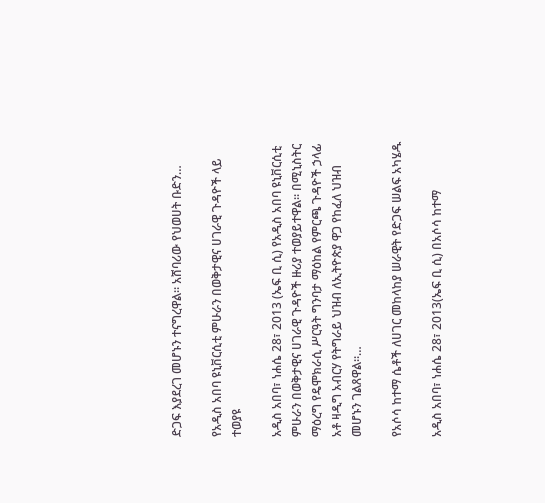ድጋፍ እያደረገ መሆኑን ተናግረዋል። አሸባሪው የህወሀት ቡድን…

የአዲስ አበባ ዩኒቨርሲቲ ምሁራን በወቅታዊና ሀገራዊ ጉዳዮች ላይ ተወያዩ

አዲስ አበባ፣ ነሐሴ 28፣ 2013 (ኤፍ ቢ ሲ) የአዲስ አበባ ዩኒቨርሲቲ ምሁራን በወቅታዊና ሀገራዊ ጉዳዮች ዙሪያ ተወያይተዋል፡፡ በሚኒስትር ማዕረግ የዴሞክራሲ ሥርዓት ግንባታ ማዕከል የምርጫ ጉዳዮች ኃላፊ አቶ ዛዲግ አብርሃ የትግራይ ህዝብ ለኢትዮጵያ ዋጋ የከፈለ ህዝብ መሆኑን ገልጸዋል።…

የአሶሳ ከተማ ሴቶች ለሀገር መከላከያ ሠራዊት የድጋፍ ሠልፍ አካሄዱ

አዲስ አበባ፣ ነሐሴ 28፣ 2013(ኤፍ ቢ ሲ) በአሶሳ ከተማ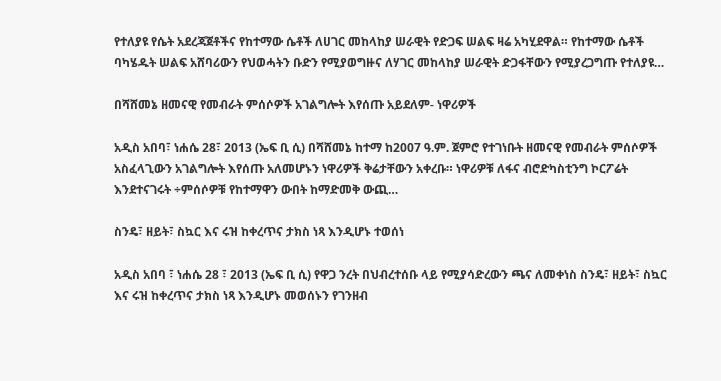የተለያዩ የሴት አደረጃጀቶችና የከተማው ሴቶች ለሀገር መከላከያ ሠራዊት የድጋፍ ሠልፍ ዛሬ አካሂደዋል። የከተማው ሴቶች ባካሄዱት ሠልፍ አሸባሪውን የህወሓትን ቡድን የሚያወግዙና ለሃገር መከላከያ ሠራዊት ድጋፋቸውን የሚያረጋግጡ የተለያዩ…

በሻሸመኔ ዘመናዊ የመብራት ምሰሶዎች አገልግሎት እየሰጡ አይደለም- ነዋሪዎች

አዲስ አበባ፣ ነሐሴ 28፣ 2013 (ኤፍ ቢ ሲ) በሻሸመኔ ከተማ ከ2007 ዓ.ም. ጀምሮ የተገነቡት ዘመናዊ የመብራት ምሰሶዎች አስፈላጊውን አገልግሎት እየሰጡ አለመሆኑን ነዋሪዎች ቅሬታቸውን አቀረቡ። ነዋሪዎቹ ለፋና ብሮድካስቲንግ ኮርፖሬት እንደተናገሩት ÷ምሰሶዎቹ የከተማዋን ውበት ከማድመቅ ውጪ…

ስንዴ፣ ዘይት፣ ስኳር እና ሩዝ ከቀረጥና ታክስ ነጻ እንዲሆኑ ተወሰነ

አዲስ አበባ ፣ ነሐሴ 28 ፣ 2013 (ኤፍ ቢ ሲ) የዋጋ ንረት በህብረተሰቡ ላይ የሚያሳድረውን ጫና ለመቀነስ ስንዴ፣ ዘይት፣ ስኳር እና ሩዝ ከቀረጥና ታክስ ነጻ እንዲሆኑ መወሰኑን የገንዘብ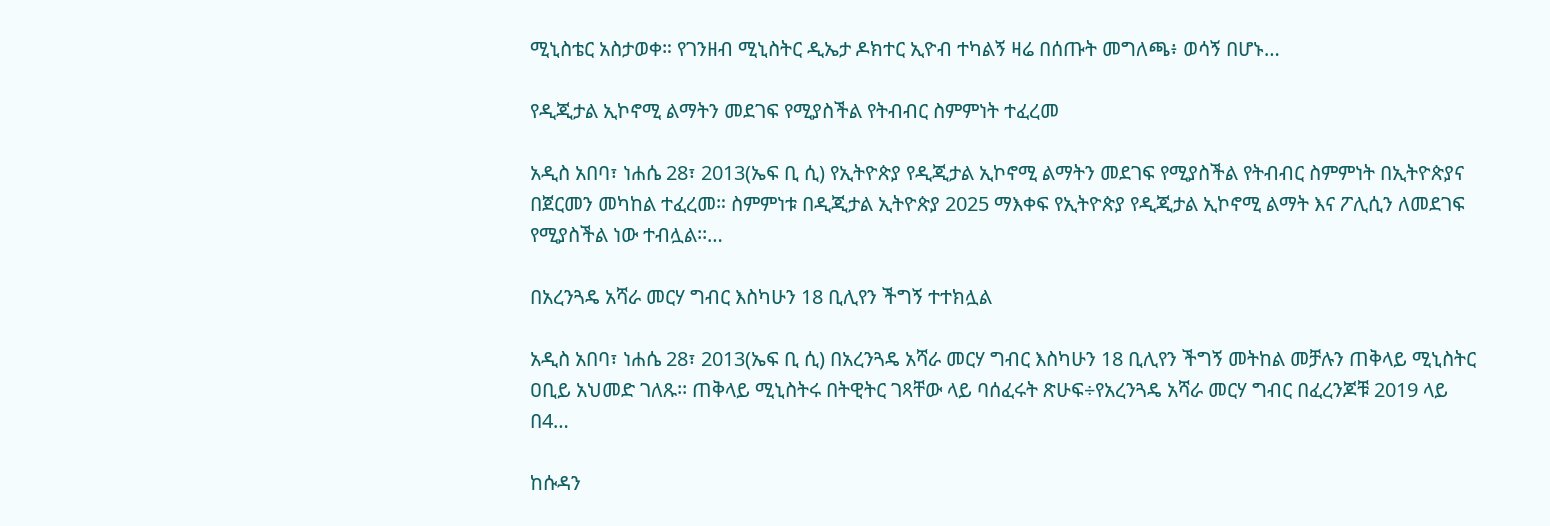ሚኒስቴር አስታወቀ። የገንዘብ ሚኒስትር ዲኤታ ዶክተር ኢዮብ ተካልኝ ዛሬ በሰጡት መግለጫ፥ ወሳኝ በሆኑ…

የዲጂታል ኢኮኖሚ ልማትን መደገፍ የሚያስችል የትብብር ስምምነት ተፈረመ

አዲስ አበባ፣ ነሐሴ 28፣ 2013(ኤፍ ቢ ሲ) የኢትዮጵያ የዲጂታል ኢኮኖሚ ልማትን መደገፍ የሚያስችል የትብብር ስምምነት በኢትዮጵያና በጀርመን መካከል ተፈረመ። ስምምነቱ በዲጂታል ኢትዮጵያ 2025 ማእቀፍ የኢትዮጵያ የዲጂታል ኢኮኖሚ ልማት እና ፖሊሲን ለመደገፍ የሚያስችል ነው ተብሏል፡፡…

በአረንጓዴ አሻራ መርሃ ግብር እስካሁን 18 ቢሊየን ችግኝ ተተክሏል

አዲስ አበባ፣ ነሐሴ 28፣ 2013(ኤፍ ቢ ሲ) በአረንጓዴ አሻራ መርሃ ግብር እስካሁን 18 ቢሊየን ችግኝ መትከል መቻሉን ጠቅላይ ሚኒስትር ዐቢይ አህመድ ገለጹ፡፡ ጠቅላይ ሚኒስትሩ በትዊትር ገጻቸው ላይ ባሰፈሩት ጽሁፍ÷የአረንጓዴ አሻራ መርሃ ግብር በፈረንጆቹ 2019 ላይ በ4…

ከሱዳን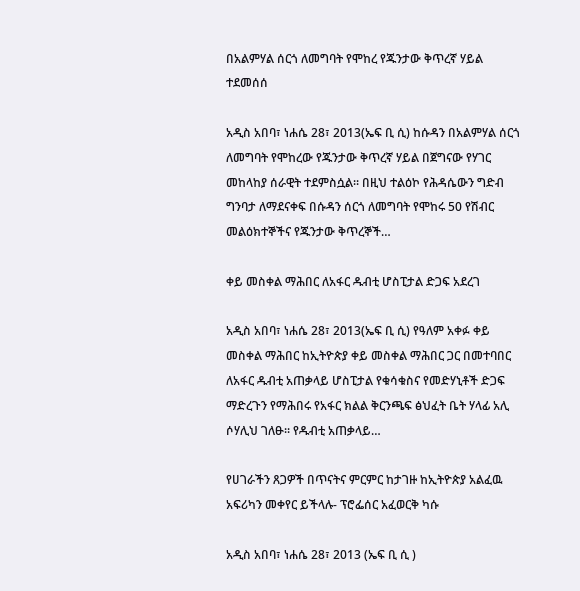በአልምሃል ሰርጎ ለመግባት የሞከረ የጁንታው ቅጥረኛ ሃይል ተደመሰሰ

አዲስ አበባ፣ ነሐሴ 28፣ 2013(ኤፍ ቢ ሲ) ከሱዳን በአልምሃል ሰርጎ ለመግባት የሞከረው የጁንታው ቅጥረኛ ሃይል በጀግናው የሃገር መከላከያ ሰራዊት ተደምስሷል፡፡ በዚህ ተልዕኮ የሕዳሴውን ግድብ ግንባታ ለማደናቀፍ በሱዳን ሰርጎ ለመግባት የሞከሩ 50 የሽብር መልዕክተኞችና የጁንታው ቅጥረኞች…

ቀይ መስቀል ማሕበር ለአፋር ዱብቲ ሆስፒታል ድጋፍ አደረገ

አዲስ አበባ፣ ነሐሴ 28፣ 2013(ኤፍ ቢ ሲ) የዓለም አቀፉ ቀይ መስቀል ማሕበር ከኢትዮጵያ ቀይ መስቀል ማሕበር ጋር በመተባበር ለአፋር ዱብቲ አጠቃላይ ሆስፒታል የቁሳቁስና የመድሃኒቶች ድጋፍ ማድረጉን የማሕበሩ የአፋር ክልል ቅርንጫፍ ፅህፈት ቤት ሃላፊ አሊ ሶሃሊህ ገለፁ፡፡ የዱብቲ አጠቃላይ…

የሀገራችን ጸጋዎች በጥናትና ምርምር ከታገዙ ከኢትዮጵያ አልፈዉ አፍሪካን መቀየር ይችላሉ- ፕሮፌሰር አፈወርቅ ካሱ

አዲስ አበባ፣ ነሐሴ 28፣ 2013 (ኤፍ ቢ ሲ )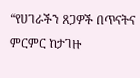“የሀገራችን ጸጋዎች በጥናትና ምርምር ከታገዙ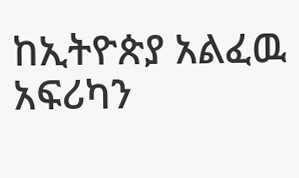ከኢትዮጵያ አልፈዉ አፍሪካን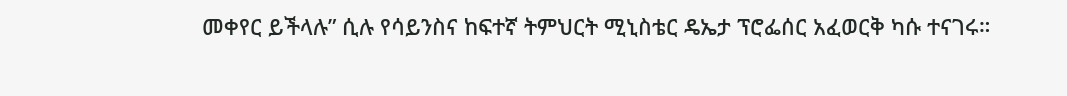መቀየር ይችላሉ” ሲሉ የሳይንስና ከፍተኛ ትምህርት ሚኒስቴር ዴኤታ ፕሮፌሰር አፈወርቅ ካሱ ተናገሩ።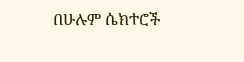በሁሉም ሴክተሮች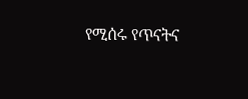የሚሰሩ የጥናትና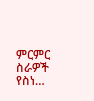ምርምር ስራዎች የስነ…